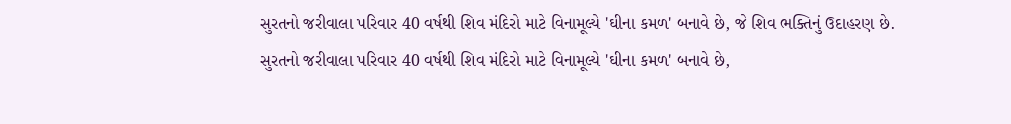સુરતનો જરીવાલા પરિવાર 40 વર્ષથી શિવ મંદિરો માટે વિનામૂલ્યે 'ઘીના કમળ' બનાવે છે, જે શિવ ભક્તિનું ઉદાહરણ છે.
સુરતનો જરીવાલા પરિવાર 40 વર્ષથી શિવ મંદિરો માટે વિનામૂલ્યે 'ઘીના કમળ' બનાવે છે,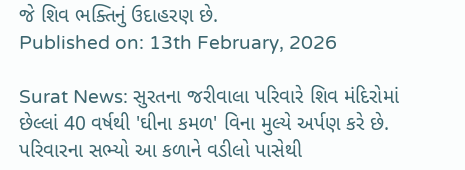જે શિવ ભક્તિનું ઉદાહરણ છે.
Published on: 13th February, 2026

Surat News: સુરતના જરીવાલા પરિવારે શિવ મંદિરોમાં છેલ્લાં 40 વર્ષથી 'ઘીના કમળ' વિના મુલ્યે અર્પણ કરે છે. પરિવારના સભ્યો આ કળાને વડીલો પાસેથી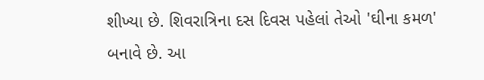શીખ્યા છે. શિવરાત્રિના દસ દિવસ પહેલાં તેઓ 'ઘીના કમળ' બનાવે છે. આ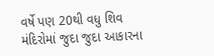વર્ષે પણ 20થી વધુ શિવ મંદિરોમાં જુદા જુદા આકારના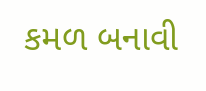કમળ બનાવી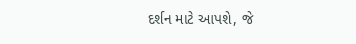દર્શન માટે આપશે, જે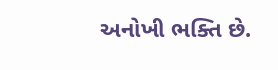અનોખી ભક્તિ છે.